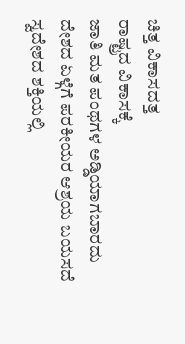ಚಿತ್ತ ವಿಕಾಸದತ್ತ
ರಾಷ್ಟ್ರದ ವಿಕಾಸಕ್ಕೆ
ಜಾತಿ ಮತ ಪಂಥಗಳ ಅಡ್ಡಿಯಾಗಬಾರದು
ದೇಶದ ಏಳ್ಗೆಗೆ ಪರಕೀಯರ ಆಶ್ರಯ ಬಯಸದೆ
ಸ್ವದೇಶದ ಶಕ್ತಿಯಲ್ಲಿ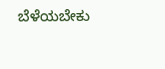ಬೆಳೆಯಬೇಕು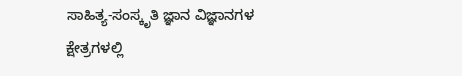ಸಾಹಿತ್ಯ-ಸಂಸ್ಕೃತಿ ಜ್ಞಾನ ವಿಜ್ಞಾನಗಳ ಕ್ಷೇತ್ರಗಳಲ್ಲಿ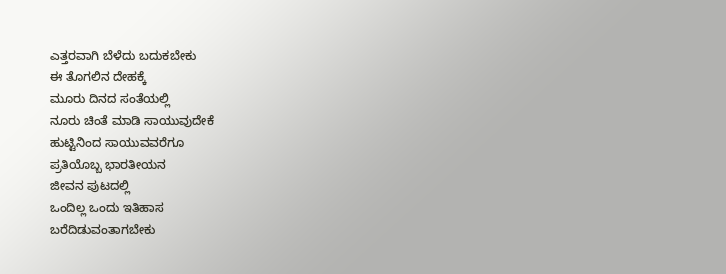ಎತ್ತರವಾಗಿ ಬೆಳೆದು ಬದುಕಬೇಕು
ಈ ತೊಗಲಿನ ದೇಹಕ್ಕೆ
ಮೂರು ದಿನದ ಸಂತೆಯಲ್ಲಿ
ನೂರು ಚಿಂತೆ ಮಾಡಿ ಸಾಯುವುದೇಕೆ
ಹುಟ್ಟಿನಿಂದ ಸಾಯುವವರೆಗೂ
ಪ್ರತಿಯೊಬ್ಬ ಭಾರತೀಯನ
ಜೀವನ ಪುಟದಲ್ಲಿ
ಒಂದಿಲ್ಲ ಒಂದು ಇತಿಹಾಸ
ಬರೆದಿಡುವಂತಾಗಬೇಕು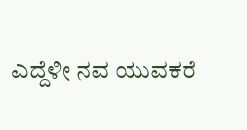ಎದ್ದೆಳೀ ನವ ಯುವಕರೆ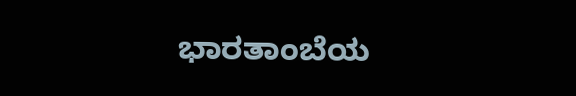ಭಾರತಾಂಬೆಯ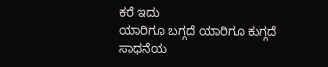ಕರೆ ಇದು
ಯಾರಿಗೂ ಬಗ್ಗದೆ ಯಾರಿಗೂ ಕುಗ್ಗದೆ
ಸಾಧನೆಯ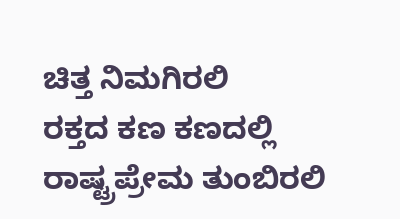ಚಿತ್ತ ನಿಮಗಿರಲಿ
ರಕ್ತದ ಕಣ ಕಣದಲ್ಲಿ
ರಾಷ್ಟ್ರಪ್ರೇಮ ತುಂಬಿರಲಿ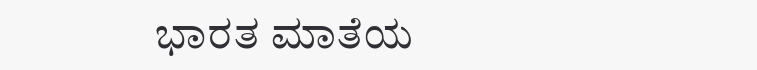ಭಾರತ ಮಾತೆಯ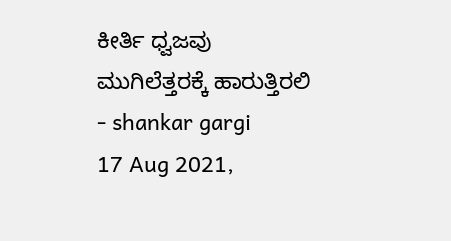ಕೀರ್ತಿ ಧ್ವಜವು
ಮುಗಿಲೆತ್ತರಕ್ಕೆ ಹಾರುತ್ತಿರಲಿ
- shankar gargi
17 Aug 2021,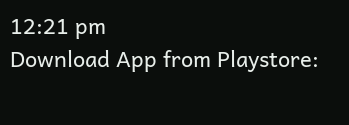12:21 pm
Download App from Playstore: